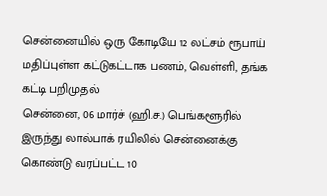சென்னையில் ஒரு கோடியே 12 லட்சம் ரூபாய் மதிப்புள்ள கட்டுகட்டாக பணம், வெள்ளி, தங்க கட்டி பறிமுதல்
சென்னை, 06 மார்ச் (ஹி.ச.) பெங்களூரில் இருந்து லால்பாக் ரயிலில் சென்னைக்கு கொண்டு வரப்பட்ட 10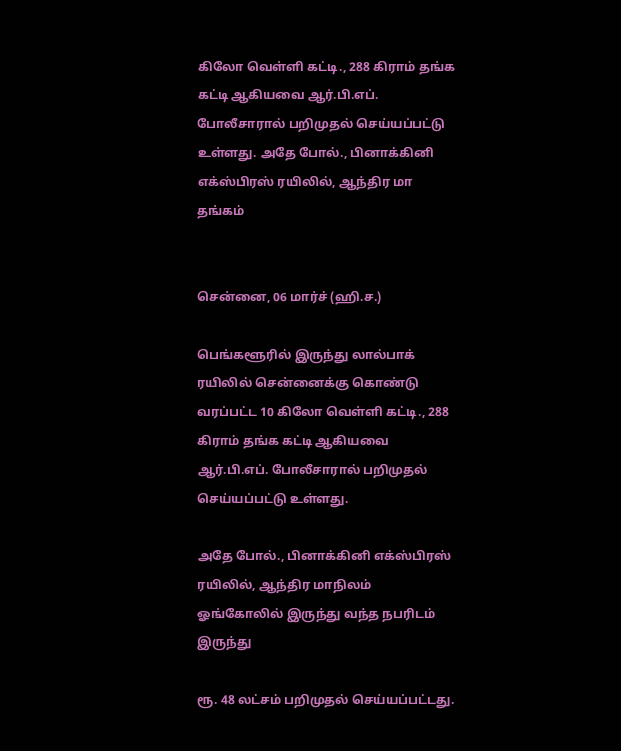கிலோ வெள்ளி கட்டி., 288 கிராம் தங்க கட்டி ஆகியவை ஆர்.பி.எப். போலீசாரால் பறிமுதல் செய்யப்பட்டு உள்ளது. அதே போல்., பினாக்கினி எக்ஸ்பிரஸ் ரயிலில், ஆந்திர மா
தங்கம்


சென்னை, 06 மார்ச் (ஹி.ச.)

பெங்களூரில் இருந்து லால்பாக் ரயிலில் சென்னைக்கு கொண்டு வரப்பட்ட 10 கிலோ வெள்ளி கட்டி., 288 கிராம் தங்க கட்டி ஆகியவை ஆர்.பி.எப். போலீசாரால் பறிமுதல் செய்யப்பட்டு உள்ளது.

அதே போல்., பினாக்கினி எக்ஸ்பிரஸ் ரயிலில், ஆந்திர மாநிலம் ஓங்கோலில் இருந்து வந்த நபரிடம் இருந்து

ரூ. 48 லட்சம் பறிமுதல் செய்யப்பட்டது.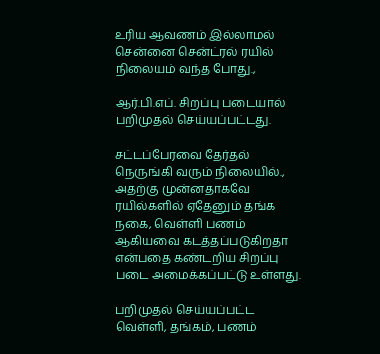உரிய ஆவணம் இல்லாமல் சென்னை சென்ட்ரல் ரயில் நிலையம் வந்த போது.,

ஆர்.பி.எப். சிறப்பு படையால் பறிமுதல் செய்யப்பட்டது.

சட்டப்பேரவை தேர்தல் நெருங்கி வரும் நிலையில்., அதற்கு முன்னதாகவே ரயில்களில் ஏதேனும் தங்க நகை, வெள்ளி பணம் ஆகியவை கடத்தப்படுகிறதா என்பதை கண்டறிய சிறப்பு படை அமைக்கப்பட்டு உள்ளது.

பறிமுதல் செய்யப்பட்ட வெள்ளி, தங்கம், பணம்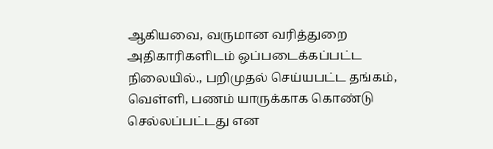ஆகியவை, வருமான வரித்துறை அதிகாரிகளிடம் ஒப்படைக்கப்பட்ட நிலையில்., பறிமுதல் செய்யபட்ட தங்கம், வெள்ளி, பணம் யாருக்காக கொண்டு செல்லப்பட்டது என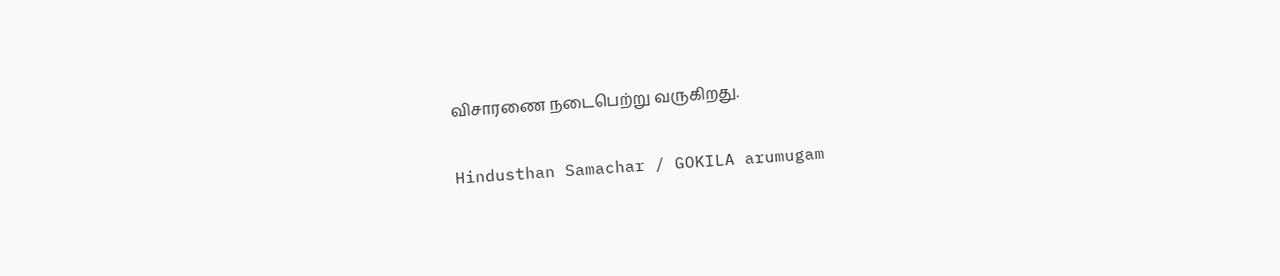விசாரணை நடைபெற்று வருகிறது.

Hindusthan Samachar / GOKILA arumugam